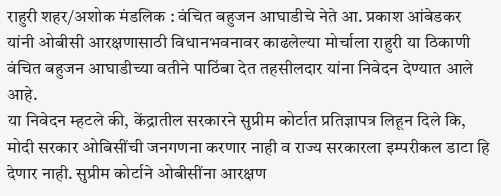राहुरी शहर/अशोक मंडलिक : वंचित बहुजन आघाडीचे नेते आ. प्रकाश आंबेडकर यांनी ओबीसी आरक्षणासाठी विधानभवनावर काढलेल्या मोर्चाला राहुरी या ठिकाणी वंचित बहुजन आघाडीच्या वतीने पाठिंबा देत तहसीलदार यांना निवेदन देण्यात आले आहे.
या निवेदन म्हटले की, केंद्रातील सरकारने सुप्रीम कोर्टात प्रतिज्ञापत्र लिहून दिले कि, मोदी सरकार ओबिसींची जनगणना करणार नाही व राज्य सरकारला इम्परीकल डाटा हि देणार नाही. सुप्रीम कोर्टाने ओबीसींना आरक्षण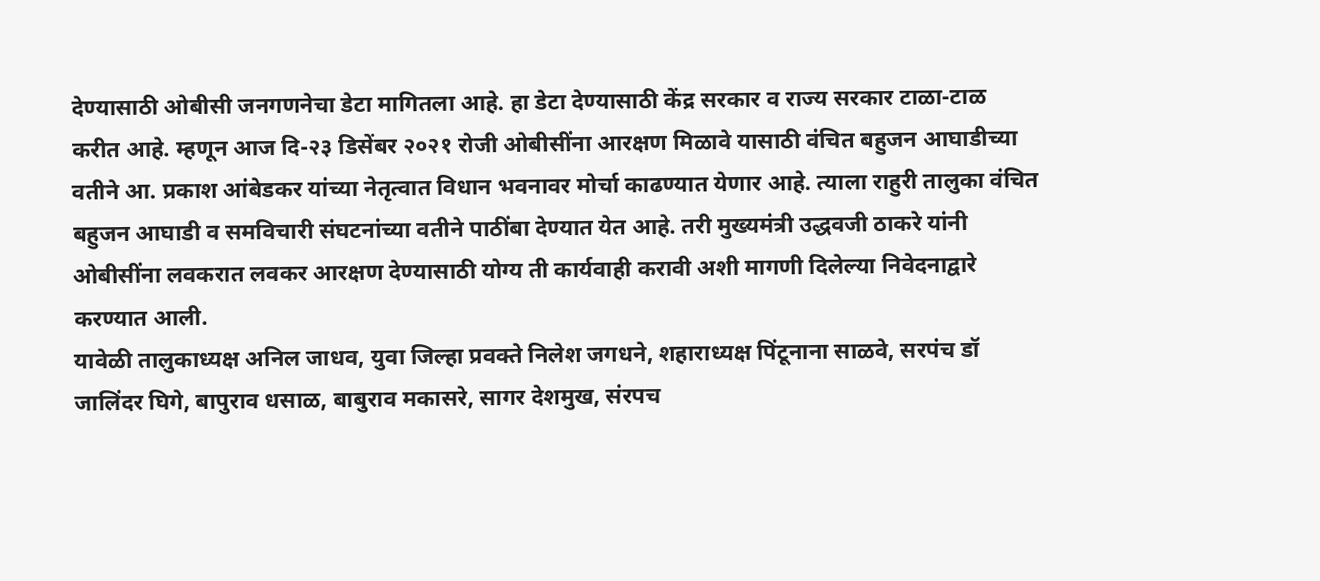देण्यासाठी ओबीसी जनगणनेचा डेटा मागितला आहे. हा डेटा देण्यासाठी केंद्र सरकार व राज्य सरकार टाळा-टाळ करीत आहे. म्हणून आज दि-२३ डिसेंबर २०२१ रोजी ओबीसींना आरक्षण मिळावे यासाठी वंचित बहुजन आघाडीच्या वतीने आ. प्रकाश आंबेडकर यांच्या नेतृत्वात विधान भवनावर मोर्चा काढण्यात येणार आहे. त्याला राहुरी तालुका वंचित बहुजन आघाडी व समविचारी संघटनांच्या वतीने पाठींबा देण्यात येत आहे. तरी मुख्यमंत्री उद्धवजी ठाकरे यांनी ओबीसींना लवकरात लवकर आरक्षण देण्यासाठी योग्य ती कार्यवाही करावी अशी मागणी दिलेल्या निवेदनाद्वारे करण्यात आली.
यावेळी तालुकाध्यक्ष अनिल जाधव, युवा जिल्हा प्रवक्ते निलेश जगधने, शहाराध्यक्ष पिंटूनाना साळवे, सरपंच डॉ जालिंदर घिगे, बापुराव धसाळ, बाबुराव मकासरे, सागर देशमुख, संरपच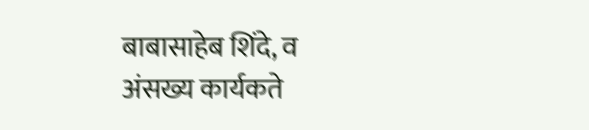बाबासाहेब शिंदे, व अंसख्य कार्यकते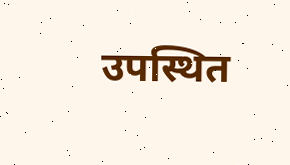उपस्थित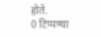होते.
0 टिप्पण्या